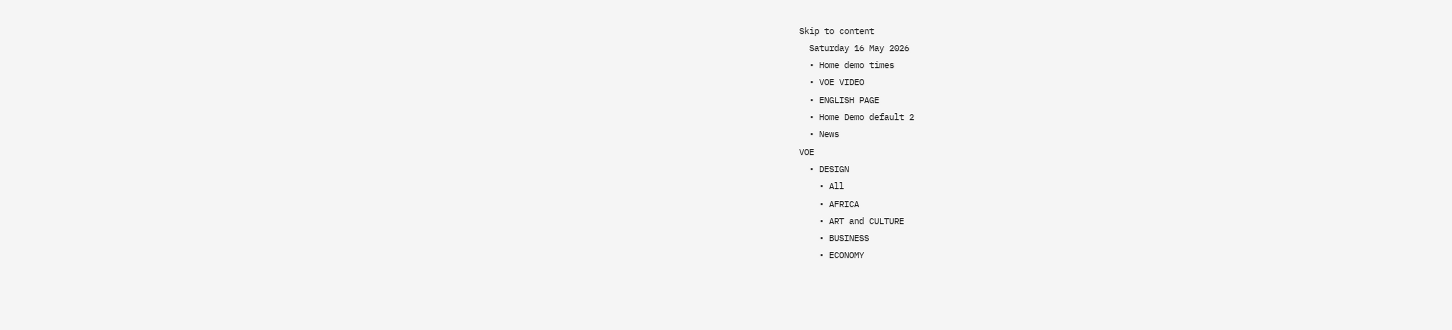Skip to content
  Saturday 16 May 2026
  • Home demo times
  • VOE VIDEO
  • ENGLISH PAGE
  • Home Demo default 2
  • News
VOE
  • DESIGN
    • All
    • AFRICA
    • ART and CULTURE
    • BUSINESS
    • ECONOMY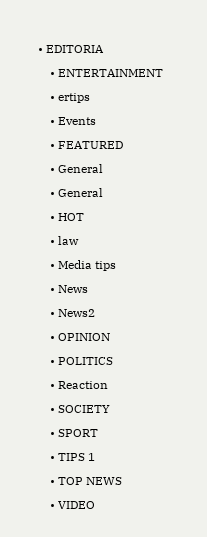• EDITORIA
    • ENTERTAINMENT
    • ertips
    • Events
    • FEATURED
    • General
    • General
    • HOT
    • law
    • Media tips
    • News
    • News2
    • OPINION
    • POLITICS
    • Reaction
    • SOCIETY
    • SPORT
    • TIPS 1
    • TOP NEWS
    • VIDEO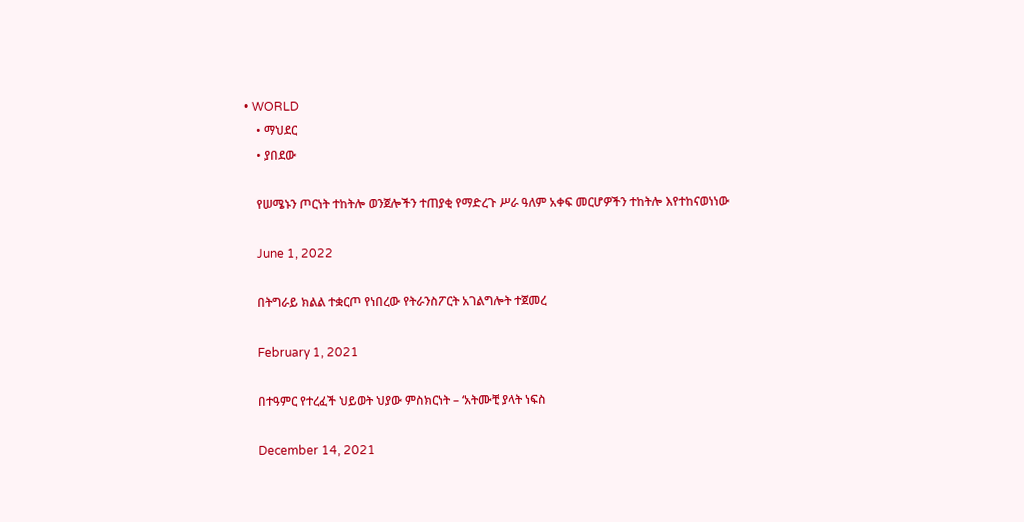• WORLD
    • ማህደር
    • ያበደው

    የሠሜኑን ጦርነት ተከትሎ ወንጀሎችን ተጠያቂ የማድረጉ ሥራ ዓለም አቀፍ መርሆዎችን ተከትሎ እየተከናወነነው

    June 1, 2022

    በትግራይ ክልል ተቋርጦ የነበረው የትራንስፖርት አገልግሎት ተጀመረ

    February 1, 2021

    በተዓምር የተረፈች ህይወት ህያው ምስክርነት – ‘አትሙቺ ያላት ነፍስ

    December 14, 2021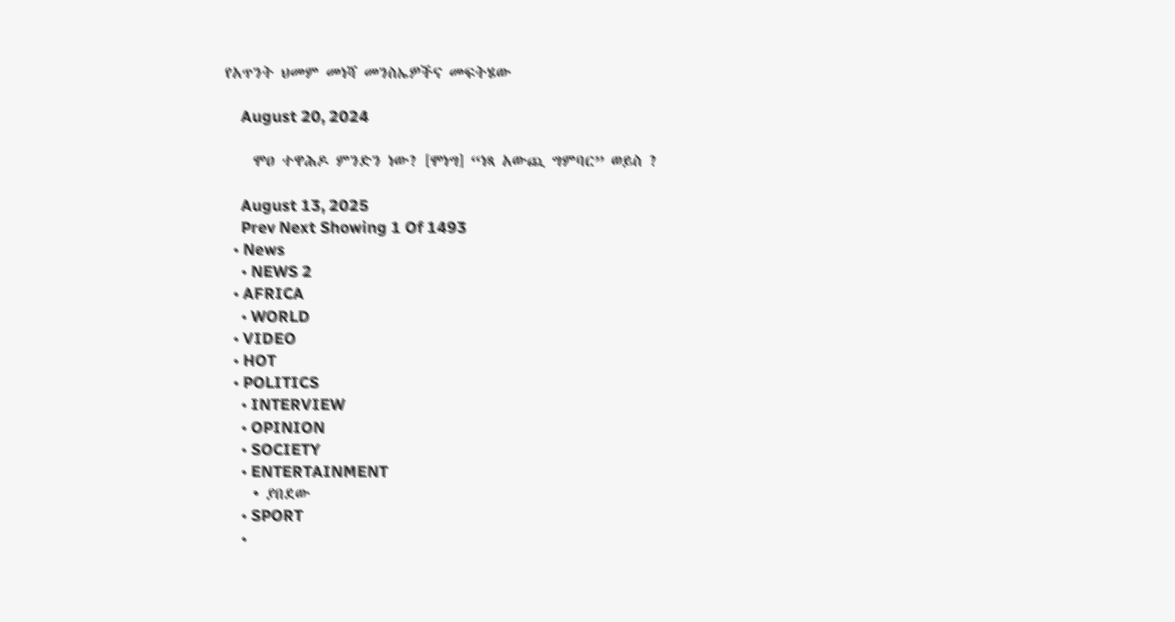የአጥንት ህመም መነሻ መንስኤዎችና መፍትሄው

    August 20, 2024

    ሞዐ ተዋሕዶ ምንድን ነው? [ሞነግ] “ነጻ አውጪ ግምባር” ወይስ ?

    August 13, 2025
    Prev Next Showing 1 Of 1493
  • News
    • NEWS 2
  • AFRICA
    • WORLD
  • VIDEO
  • HOT
  • POLITICS
    • INTERVIEW
    • OPINION
    • SOCIETY
    • ENTERTAINMENT
    • ያበደው
    • SPORT
    •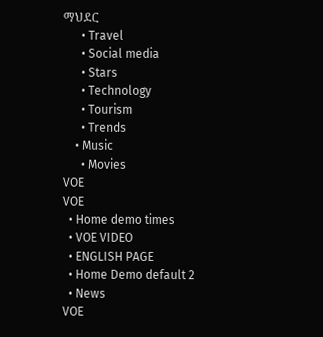ማህደር
      • Travel
      • Social media
      • Stars
      • Technology
      • Tourism
      • Trends
    • Music
      • Movies
VOE
VOE
  • Home demo times
  • VOE VIDEO
  • ENGLISH PAGE
  • Home Demo default 2
  • News
VOE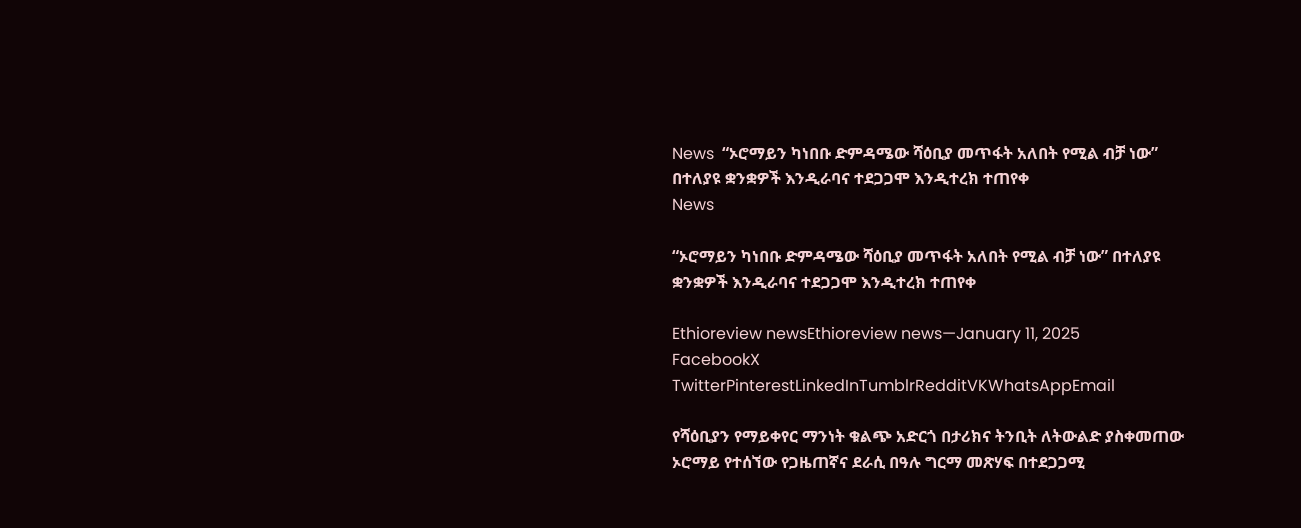News  “ኦሮማይን ካነበቡ ድምዳሜው ሻዕቢያ መጥፋት አለበት የሚል ብቻ ነው” በተለያዩ ቋንቋዎች እንዲራባና ተደጋጋሞ እንዲተረክ ተጠየቀ
News

“ኦሮማይን ካነበቡ ድምዳሜው ሻዕቢያ መጥፋት አለበት የሚል ብቻ ነው” በተለያዩ ቋንቋዎች እንዲራባና ተደጋጋሞ እንዲተረክ ተጠየቀ

Ethioreview newsEthioreview news—January 11, 2025
FacebookX TwitterPinterestLinkedInTumblrRedditVKWhatsAppEmail

የሻዕቢያን የማይቀየር ማንነት ቁልጭ አድርጎ በታሪክና ትንቢት ለትውልድ ያስቀመጠው ኦሮማይ የተሰኘው የጋዜጠኛና ደራሲ በዓሉ ግርማ መጽሃፍ በተደጋጋሚ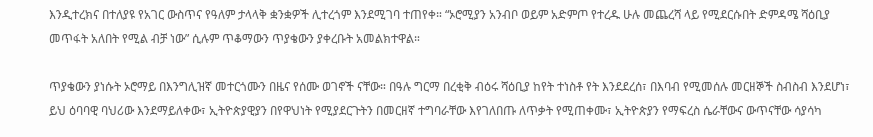እንዲተረክና በተለያዩ የአገር ውስጥና የዓለም ታላላቅ ቋንቋዎች ሊተረጎም እንደሚገባ ተጠየቀ። “ኦሮሚያን አንብቦ ወይም አድምጦ የተረዱ ሁሉ መጨረሻ ላይ የሚደርሱበት ድምዳሜ ሻዕቢያ መጥፋት አለበት የሚል ብቻ ነው” ሲሉም ጥቆማውን ጥያቄውን ያቀረቡት አመልክተዋል።

ጥያቄውን ያነሱት ኦሮማይ በእንግሊዝኛ መተርጎሙን በዜና የሰሙ ወገኖች ናቸው። በዓሉ ግርማ በረቂቅ ብዕሩ ሻዕቢያ ከየት ተነስቶ የት እንደደረሰ፣ በእባብ የሚመሰሉ መርዘኞች ስብስብ እንደሆነ፣ ይህ ዕባባዊ ባህሪው እንደማይለቀው፣ ኢትዮጵያዊያን በየዋህነት የሚያደርጉትን በመርዘኛ ተግባራቸው እየገለበጡ ለጥቃት የሚጠቀሙ፣ ኢትዮጵያን የማፍረስ ሴራቸውና ውጥናቸው ሳያሳካ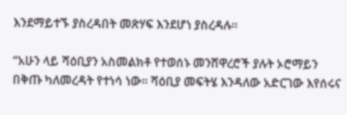እንደማይተኙ ያስረዳበት መጽሃፍ እንደሆነ ያስረዳሉ።

“አሁን ላይ ሻዕቢያን አስመልክቶ የተወሰኑ መንሸዋረሮች ያሉት ኦሮማይን በቅጡ ካለመረዳት የተነሳ ነው። ሻዕቢያ መፍትሄ እንዳለው አድርገው እየሰሩና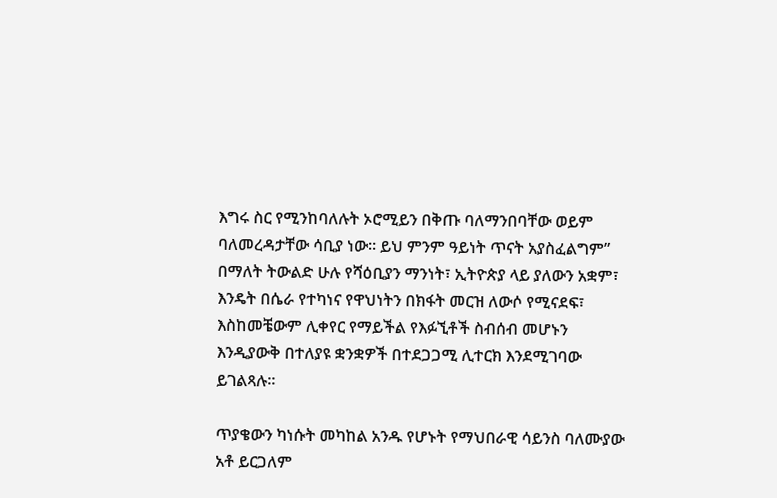እግሩ ስር የሚንከባለሉት ኦሮሚይን በቅጡ ባለማንበባቸው ወይም ባለመረዳታቸው ሳቢያ ነው። ይህ ምንም ዓይነት ጥናት አያስፈልግም” በማለት ትውልድ ሁሉ የሻዕቢያን ማንነት፣ ኢትዮጵያ ላይ ያለውን አቋም፣ እንዴት በሴራ የተካነና የዋህነትን በክፋት መርዝ ለውሶ የሚናደፍ፣ እስከመቼውም ሊቀየር የማይችል የእፉኚቶች ስብሰብ መሆኑን እንዲያውቅ በተለያዩ ቋንቋዎች በተደጋጋሚ ሊተርክ እንደሚገባው ይገልጻሉ።

ጥያቄውን ካነሱት መካከል አንዱ የሆኑት የማህበራዊ ሳይንስ ባለሙያው አቶ ይርጋለም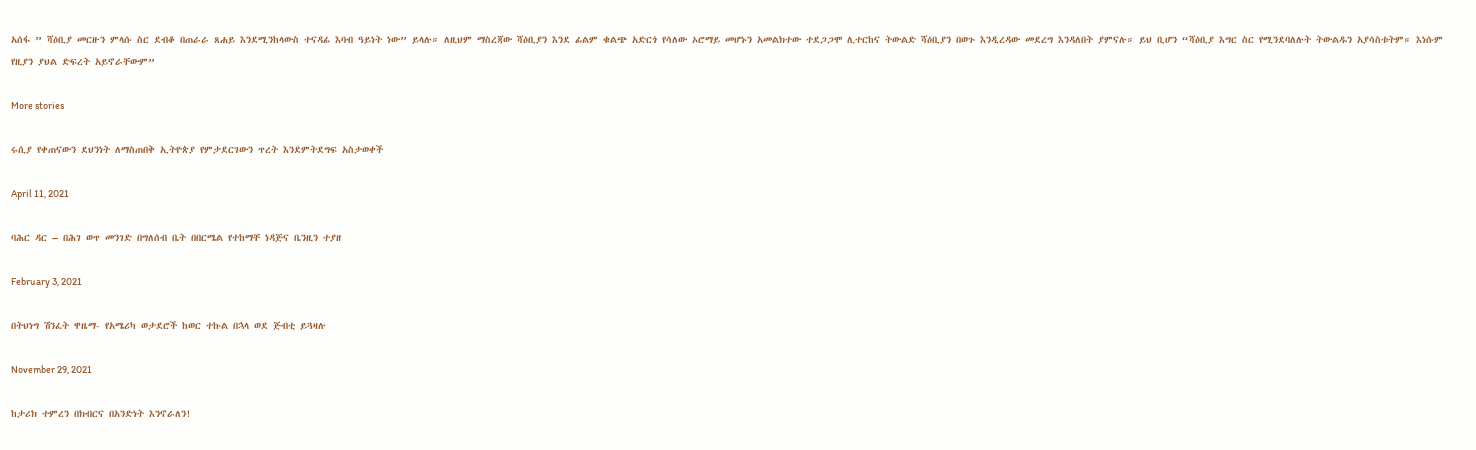አሰፋ ” ሻዕቢያ መርዙን ምላሱ ስር ደብቆ በጠራራ ጸሐይ እንደሚንከላውስ ተናዳፊ እባብ ዓይነት ነው” ይላሉ። ለዚህም ማስረጃው ሻዕቢያን እንደ ፊልም ቁልጭ አድርጎ የሳለው ኦሮማይ መሆኑን አመልክተው ተደጋጋሞ ሊተርከና ትውልድ ሻዕቢያን በወጉ እንዲረዳው መደረግ እንዳለበት ያምናሉ። ይህ ቢሆን “ሻዕቢያ እግር ስር የሚንደባለሉት ትውልዱን አያሳስቱትም። እነሱም የዚያን ያህል ድፍረት አይኖራቸውም”

More stories

ሩሲያ የቀጠናውን ደህንነት ለማስጠበቅ ኢትዮጵያ የምታደርገውን ጥረት እንደምትደግፍ አስታወቀች

April 11, 2021

ባሕር ዳር – በሕገ ወጥ መንገድ በግለሰብ ቤት በበርሜል የተከማቸ ነዳጅና ቤንዚን ተያዘ

February 3, 2021

በትህነግ ሽንፈት ዋዜማ- የአሜሪካ ወታደሮች ከወር ተኩል በኋላ ወደ ጅብቲ ይጓዛሉ

November 29, 2021

ከታሪክ ተምረን በክብርና በአንድነት እንኖራለን!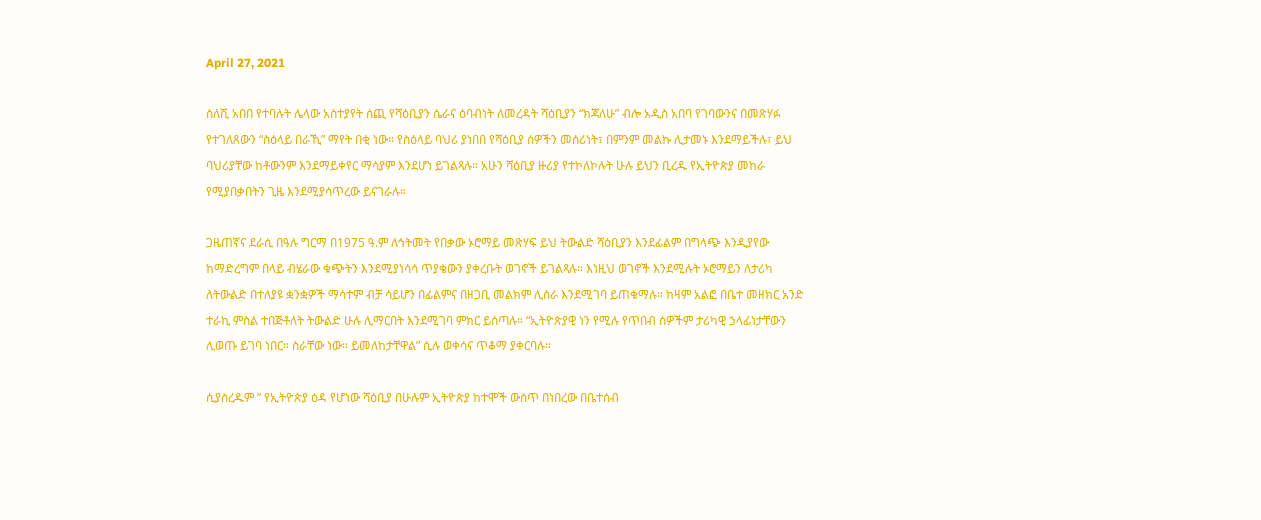April 27, 2021

ስለሺ አበበ የተባሉት ሌላው አስተያየት ሰጪ የሻዕቢያን ሴራና ዕባብነት ለመረዳት ሻዕቢያን “ክጃለሁ” ብሎ አዲስ አበባ የገባውንና በመጽሃፉ የተገለጸውን “ስዕላይ በራኺ” ማየት በቂ ነው። የስዕላይ ባህሪ ያነበበ የሻዕቢያ ሰዎችን መሰሪነት፣ በምንም መልኩ ሊታመኑ እንደማይችሉ፣ ይህ ባህሪያቸው ከቶውንም እንደማይቀየር ማሳያም እንደሆነ ይገልጻሉ። አሁን ሻዕቢያ ዙሪያ የተኮለኮሉት ሁሉ ይህን ቢረዱ የኢትዮጵያ መከራ የሚያበቃበትን ጊዜ እንደሚያሳጥረው ይናገራሉ።

ጋዜጠኛና ደራሲ በዓሉ ግርማ በ1975 ዓ.ም ለኅትመት የበቃው ኦሮማይ መጽሃፍ ይህ ትውልድ ሻዕቢያን እንደፊልም በግላጭ እንዲያየው ከማድረግም በላይ ብሄራው ቁጭትን እንደሚያነሳሳ ጥያቄውን ያቀረቡት ወገኖች ይገልጻሉ። እነዚህ ወገኖች እንደሚሉት ኦሮማይን ለታሪካ ለትውልድ በተለያዩ ቋንቋዎች ማሳተም ብቻ ሳይሆን በፊልምና በዘጋቢ መልክም ሊሰራ እንደሚገባ ይጠቁማሉ። ከዛም አልፎ በቤተ መዘክር አንድ ተራኪ ምስል ተበጅቶለት ትውልድ ሁሉ ሊማርበት እንደሚገባ ምክር ይሰጣሉ። “ኢትዮጵያዊ ነን የሚሉ የጥበብ ሰዎችም ታሪካዊ ኃላፊነታቸውን ሊወጡ ይገባ ነበር። ስራቸው ነው። ይመለከታቸዋል” ሲሉ ወቀሳና ጥቆማ ያቀርባሉ።

ሲያስረዱም ” የኢትዮጵያ ዕዳ የሆነው ሻዕቢያ በሁሉም ኢትዮጵያ ከተሞች ውስጥ በነበረው በቤተሰብ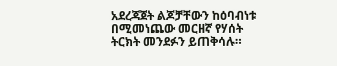አደረጃጀት ልጆቻቸውን ከዕባብነቱ በሚመነጨው መርዘኛ የሃሰት ትርክት መንደፉን ይጠቅሳሉ።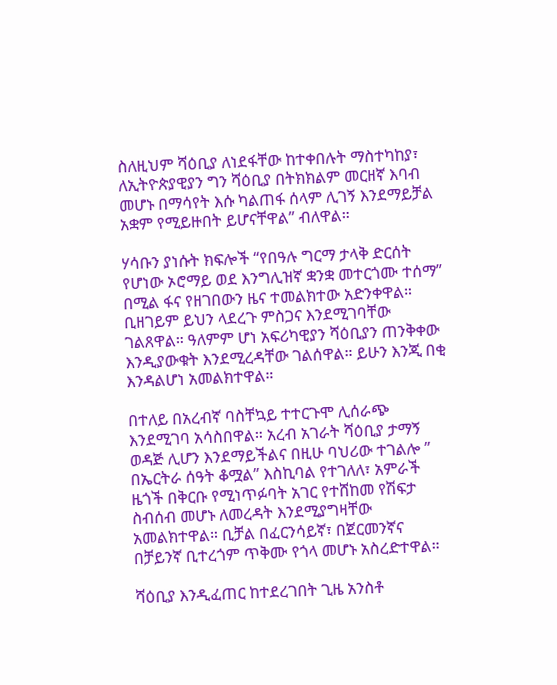ስለዚህም ሻዕቢያ ለነደፋቸው ከተቀበሉት ማስተካከያ፣ ለኢትዮጵያዊያን ግን ሻዕቢያ በትክክልም መርዘኛ እባብ መሆኑ በማሳየት እሱ ካልጠፋ ሰላም ሊገኝ እንደማይቻል አቋም የሚይዙበት ይሆናቸዋል” ብለዋል።

ሃሳቡን ያነሱት ክፍሎች “የበዓሉ ግርማ ታላቅ ድርሰት የሆነው ኦሮማይ ወደ እንግሊዝኛ ቋንቋ መተርጎሙ ተሰማ” በሚል ፋና የዘገበውን ዜና ተመልክተው አድንቀዋል። ቢዘገይም ይህን ላደረጉ ምስጋና እንደሚገባቸው ገልጸዋል። ዓለምም ሆነ አፍሪካዊያን ሻዕቢያን ጠንቅቀው እንዲያውቁት እንደሚረዳቸው ገልሰዋል። ይሁን እንጂ በቂ እንዳልሆነ አመልክተዋል።

በተለይ በአረብኛ ባስቸኳይ ተተርጉሞ ሊሰራጭ እንደሚገባ አሳስበዋል። አረብ አገራት ሻዕቢያ ታማኝ ወዳጅ ሊሆን እንደማይችልና በዚሁ ባህሪው ተገልሎ ” በኤርትራ ሰዓት ቆሟል” እስኪባል የተገለለ፣ አምራች ዜጎች በቅርቡ የሚነጥፉባት አገር የተሸከመ የሽፍታ ስብሰብ መሆኑ ለመረዳት እንደሚያግዛቸው አመልክተዋል። ቢቻል በፈርንሳይኛ፣ በጀርመንኛና በቻይንኛ ቢተረጎም ጥቅሙ የጎላ መሆኑ አስረድተዋል።

ሻዕቢያ እንዲፈጠር ከተደረገበት ጊዜ አንስቶ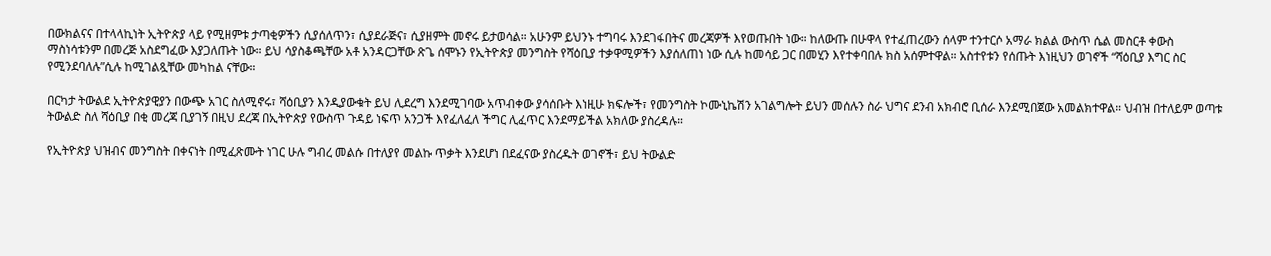በውክልናና በተላላኪነት ኢትዮጵያ ላይ የሚዘምቱ ታጣቂዎችን ሲያሰለጥን፣ ሲያደራጅና፣ ሲያዘምት መኖሩ ይታወሳል። አሁንም ይህንኑ ተግባሩ እንደገፋበትና መረጃዎች እየወጡበት ነው። ከለውጡ በሁዋላ የተፈጠረውን ሰላም ተንተርሶ አማራ ክልል ውስጥ ሴል መስርቶ ቀውስ ማስነሳቱንም በመረጅ አስደግፈው እያጋለጡት ነው። ይህ ሳያስቆጫቸው አቶ አንዳርጋቸው ጽጌ ሰሞኑን የኢትዮጵያ መንግስት የሻዕቢያ ተቃዋሚዎችን እያሰለጠነ ነው ሲሉ ከመሳይ ጋር በመሂን እየተቀባበሉ ክስ አሰምተዋል። አስተየቱን የሰጡት እነዚህን ወገኖች “ሻዕቢያ እግር ስር የሚንደባለሉ”ሲሉ ከሚገልጿቸው መካከል ናቸው።

በርካታ ትውልደ ኢትዮጵያዊያን በውጭ አገር ስለሚኖሩ፣ ሻዕቢያን እንዲያውቁት ይህ ሊደረግ እንደሚገባው አጥብቀው ያሳሰቡት እነዚሁ ክፍሎች፣ የመንግስት ኮሙኒኬሽን አገልግሎት ይህን መሰሉን ስራ ህግና ደንብ አክብሮ ቢሰራ እንደሚበጀው አመልክተዋል። ህብዝ በተለይም ወጣቱ ትውልድ ስለ ሻዕቢያ በቂ መረጃ ቢያገኝ በዚህ ደረጃ በኢትዮጵያ የውስጥ ጉዳይ ነፍጥ አንጋች እየፈለፈለ ችግር ሊፈጥር እንደማይችል አክለው ያስረዳሉ።

የኢትዮጵያ ህዝብና መንግስት በቀናነት በሚፈጽሙት ነገር ሁሉ ግብረ መልሱ በተለያየ መልኩ ጥቃት እንደሆነ በደፈናው ያስረዱት ወገኖች፣ ይህ ትውልድ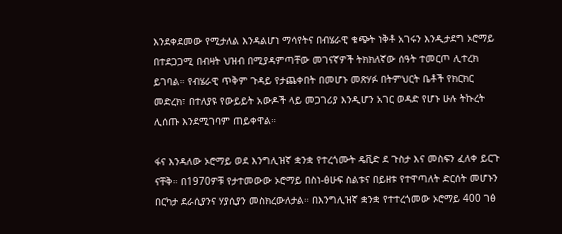እንደቀደመው የሚታለል እንዳልሆነ ማሳየትና በብሄራዊ ቁጭት ነቅቶ አገሩን እንዲታደግ ኦሮማይ በተደጋጋሚ በብዛት ህዝብ በሚያዳምጣቸው መገናኛዎች ትክክለኛው ሰዓት ተመርጦ ሊተረክ ይገባል። የብሄራዊ ጥቅም ጉዳይ የታጨቀበት በመሆኑ መጽሃፉ በትምህርት ቤቶች የክርክር መድረክ፣ በተለያዩ የውይይት አውዶች ላይ መጋገሪያ እንዲሆን አገር ወዳድ የሆኑ ሁሉ ትኩረት ሊሰጡ እንደሚገባም ጠይቀዋል።

ፋና እንዳለው ኦሮማይ ወደ እንግሊዝኛ ቋንቋ የተረጎሙት ዴቪድ ደ ጉስታ እና መስፍን ፈለቀ ይርጉ ናቸቅ። በ1970ዎቹ የታተመውው ኦሮማይ በስነ-ፅሁፍ ስልቱና በይዘቱ የተዋጣለት ድርሰት መሆኑን በርካታ ደራሲያንና ሃያሲያን መስክረውለታል። በእንግሊዝኛ ቋንቋ የተተረጎመው ኦሮማይ 400 ገፅ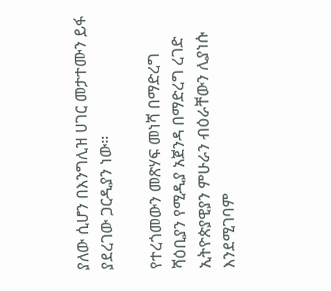ያለው ሲሆን በእንግሊዝ ሀገር መታተሙን ይፋ ያደረገው ጋርዲያን ነው።

የተረጎመውን መጽሃፍ መነሻ በማድረግ ሻዕቢያን የሚዲያ አጀንዳ በማድረግ ረገድ ኢትዮጵያዊያን ምሁራን ብዕራቸውን ሊያነሱ እንደሚገባም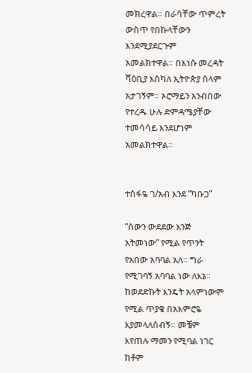መክረዋል። በራሳቸው ጥምረት ውስጥ የበኩላቸውን እንደሚያደርጉም አመልክተዋል። በእነሱ መረዳት ሻዕቢያ እስካለ ኢትዮጵያ ሰላም አታገኝም። ኦሮማይን አንብበው የተረዱ ሁሉ ድምዳሜያቸው ተመሳሳይ እንደሆነም አመልክተዋል።


ተስፋዬ ገ/አብ እንደ “ካቡጋ”

“ሰውን ውደደው እንጅ አትመነው” የሚል የጥንት የአበው አባባል አለ። ግራ የሚገባኝ አባባል ነው ለእኔ። ከወደድኩት እንዴት አላምነውም የሚል ጥያቄ በአእምሮዬ እያመላለሰብኝ። መቼም እየጠሉ ማመን የሚባል ነገር ከቶም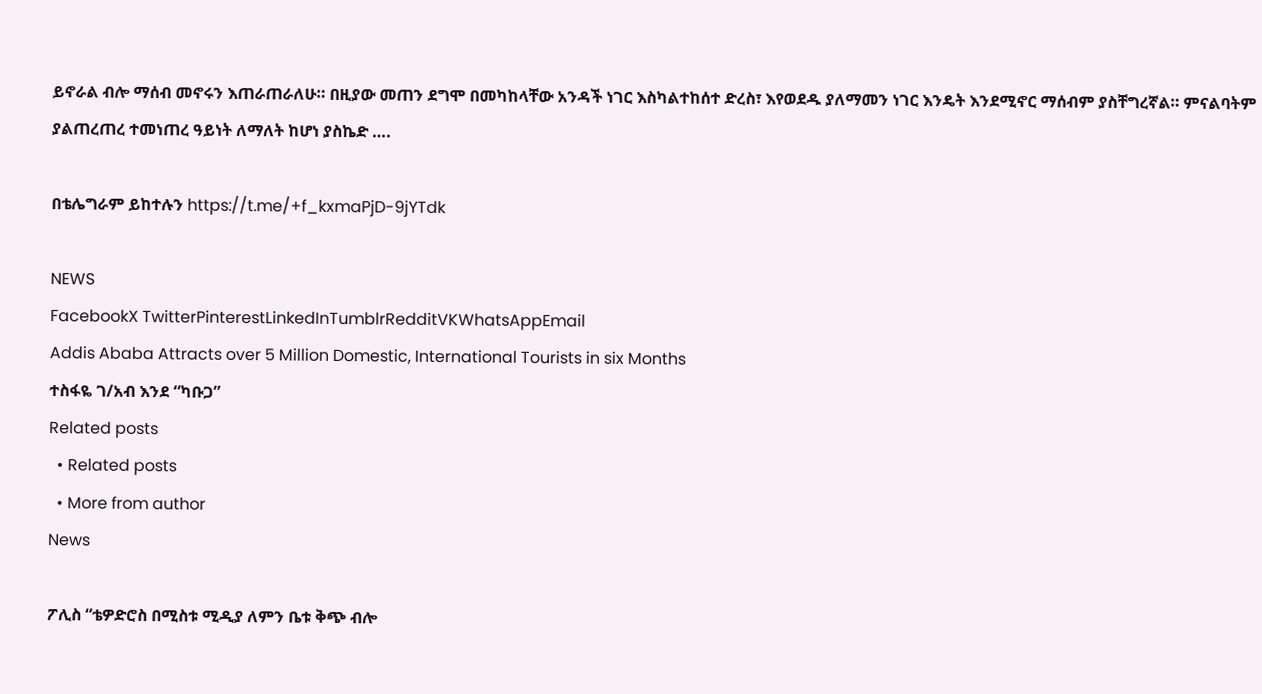ይኖራል ብሎ ማሰብ መኖሩን እጠራጠራለሁ። በዚያው መጠን ደግሞ በመካከላቸው አንዳች ነገር እስካልተከሰተ ድረስ፣ እየወደዱ ያለማመን ነገር እንዴት እንደሚኖር ማሰብም ያስቸግረኛል። ምናልባትም ያልጠረጠረ ተመነጠረ ዓይነት ለማለት ከሆነ ያስኬድ ….

በቴሌግራም ይከተሉን https://t.me/+f_kxmaPjD-9jYTdk

NEWS
FacebookX TwitterPinterestLinkedInTumblrRedditVKWhatsAppEmail
Addis Ababa Attracts over 5 Million Domestic, International Tourists in six Months
ተስፋዬ ገ/አብ እንደ “ካቡጋ”
Related posts
  • Related posts
  • More from author
News

ፖሊስ “ቴዎድሮስ በሚስቱ ሚዲያ ለምን ቤቱ ቅጭ ብሎ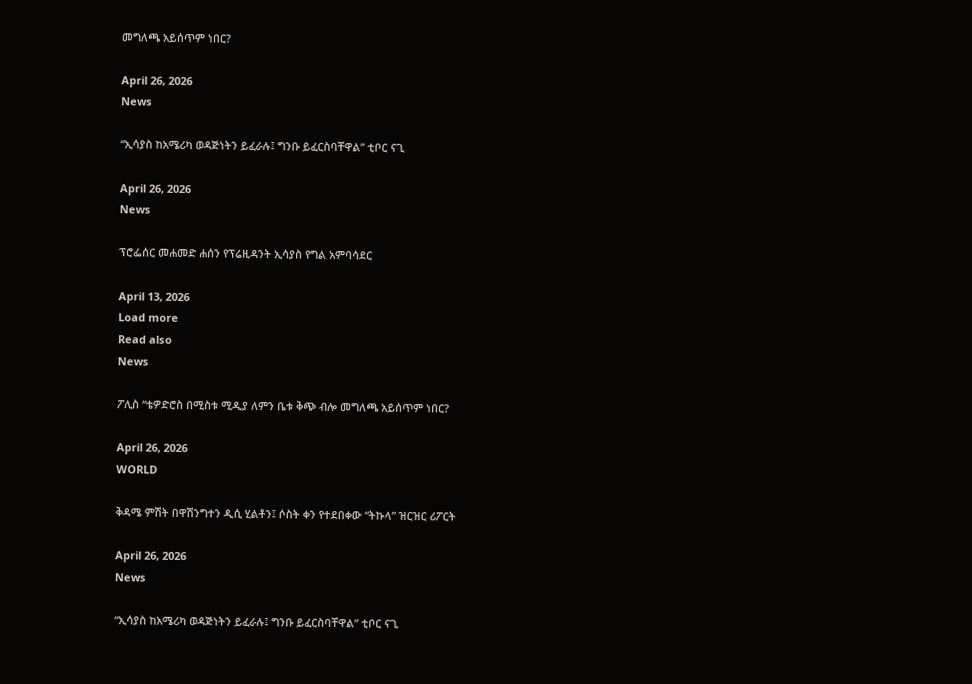መግለጫ አይሰጥም ነበር?

April 26, 2026
News

“ኢሳያስ ከአሜሪካ ወዳጅነትን ይፈራሉ፤ ግንቡ ይፈርስባቸዋል” ቲቦር ናጊ

April 26, 2026
News

ፕሮፌሰር መሐመድ ሐሰን የፕሬዚዳንት ኢሳያስ የግል አምባሳደር

April 13, 2026
Load more
Read also
News

ፖሊስ “ቴዎድሮስ በሚስቱ ሚዲያ ለምን ቤቱ ቅጭ ብሎ መግለጫ አይሰጥም ነበር?

April 26, 2026
WORLD

ቅዳሜ ምሽት በዋሽንግተን ዲሲ ሂልቶን፤ ሶስት ቀን የተደበቀው “ትኩላ” ዝርዝር ሪፖርት

April 26, 2026
News

“ኢሳያስ ከአሜሪካ ወዳጅነትን ይፈራሉ፤ ግንቡ ይፈርስባቸዋል” ቲቦር ናጊ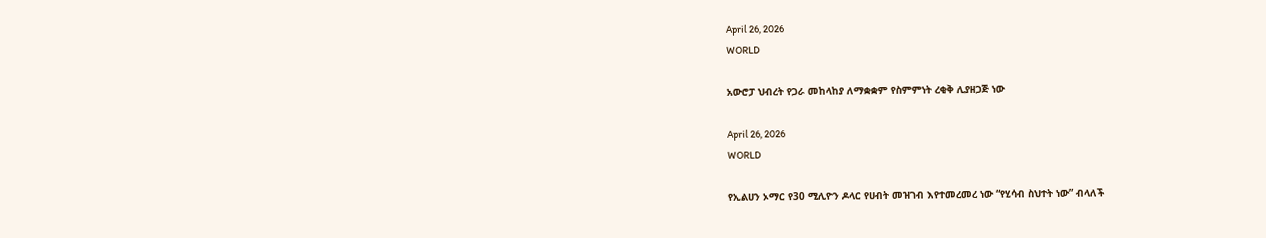April 26, 2026
WORLD

አውሮፓ ህብረት የጋራ መከላከያ ለማቋቋም የስምምነት ረቂቅ ሊያዘጋጅ ነው

April 26, 2026
WORLD

የኢልሀን ኦማር የ30 ሚሊዮን ዶላር የሀብት መዝገብ እየተመረመረ ነው “የሂሳብ ስህተት ነው” ብላለች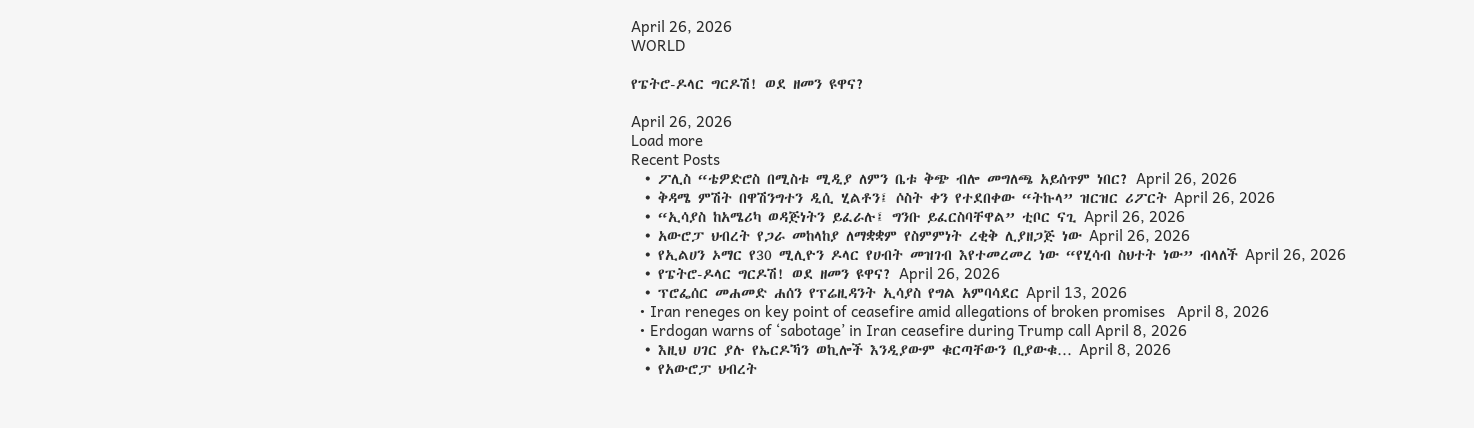April 26, 2026
WORLD

የፔትሮ-ዶላር ግርዶሽ! ወደ ዘመን ዩዋና?

April 26, 2026
Load more
Recent Posts
  • ፖሊስ “ቴዎድሮስ በሚስቱ ሚዲያ ለምን ቤቱ ቅጭ ብሎ መግለጫ አይሰጥም ነበር? April 26, 2026
  • ቅዳሜ ምሽት በዋሽንግተን ዲሲ ሂልቶን፤ ሶስት ቀን የተደበቀው “ትኩላ” ዝርዝር ሪፖርት April 26, 2026
  • “ኢሳያስ ከአሜሪካ ወዳጅነትን ይፈራሉ፤ ግንቡ ይፈርስባቸዋል” ቲቦር ናጊ April 26, 2026
  • አውሮፓ ህብረት የጋራ መከላከያ ለማቋቋም የስምምነት ረቂቅ ሊያዘጋጅ ነው April 26, 2026
  • የኢልሀን ኦማር የ30 ሚሊዮን ዶላር የሀብት መዝገብ እየተመረመረ ነው “የሂሳብ ስህተት ነው” ብላለች April 26, 2026
  • የፔትሮ-ዶላር ግርዶሽ! ወደ ዘመን ዩዋና? April 26, 2026
  • ፕሮፌሰር መሐመድ ሐሰን የፕሬዚዳንት ኢሳያስ የግል አምባሳደር April 13, 2026
  • Iran reneges on key point of ceasefire amid allegations of broken promises   April 8, 2026
  • Erdogan warns of ‘sabotage’ in Iran ceasefire during Trump call April 8, 2026
  • እዚህ ሀገር ያሉ የኤርዶኻን ወኪሎች እንዲያውም ቁርጣቸውን ቢያውቁ… April 8, 2026
  • የአውሮፓ ህብረት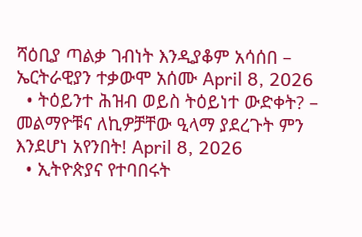ሻዕቢያ ጣልቃ ገብነት እንዲያቆም አሳሰበ – ኤርትራዊያን ተቃውሞ አሰሙ April 8, 2026
  • ትዕይንተ ሕዝብ ወይስ ትዕይነተ ውድቀት? – መልማዮቹና ለኪዎቻቸው ዒላማ ያደረጉት ምን እንደሆነ አየንበት! April 8, 2026
  • ኢትዮጵያና የተባበሩት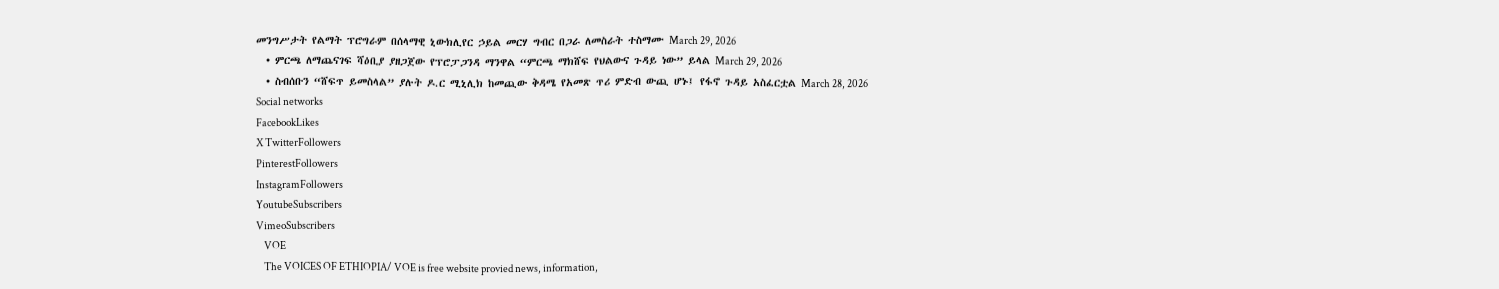መንግሥታት የልማት ፕሮግራም በሰላማዊ ኒውክሊየር ኃይል መርሃ ግብር በጋራ ለመስራት ተስማሙ March 29, 2026
  • ምርጫ ለማጨናገፍ ሻዕቢያ ያዘጋጀው የፕሮፓጋንዳ ማንዋል “ምርጫ ማክሸፍ የህልውና ጉዳይ ነው” ይላል March 29, 2026
  • ስብሰቡን “ሸፍጥ ይመስላል” ያሉት ዶ.ር ሚኒሊክ ከመጪው ቅዳሜ የአመጽ ጥሪ ምድብ ውጪ ሆኑ፤ የፋኖ ጉዳይ አስፈርቷል March 28, 2026
Social networks
FacebookLikes
X TwitterFollowers
PinterestFollowers
InstagramFollowers
YoutubeSubscribers
VimeoSubscribers
    VOE
    The VOICES OF ETHIOPIA/ VOE is free website provied news, information,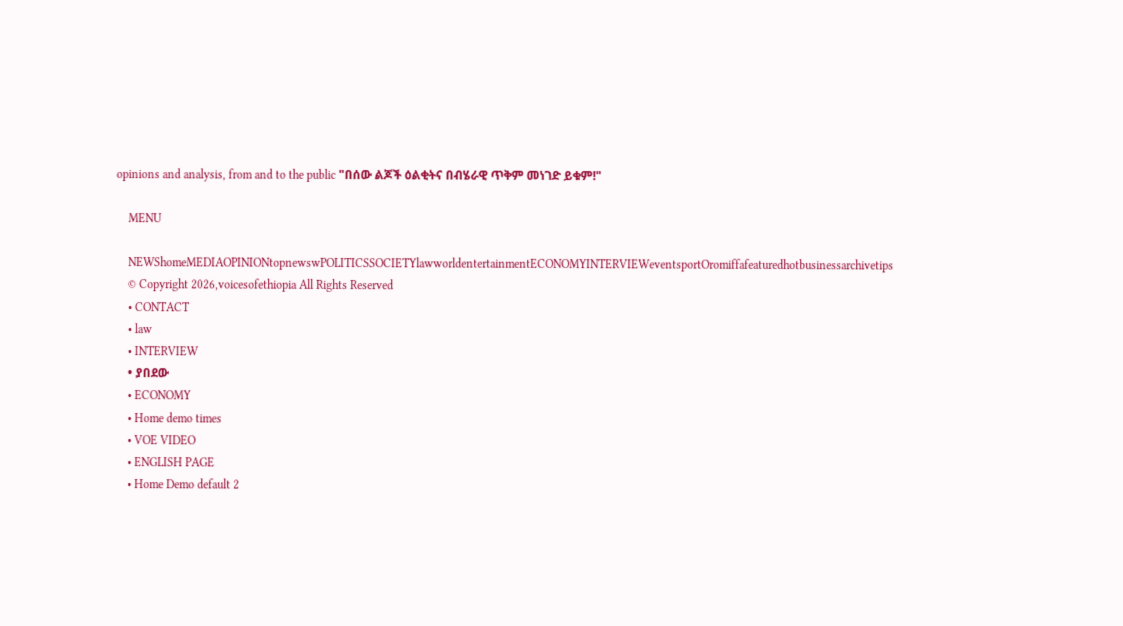opinions and analysis, from and to the public "በሰው ልጆች ዕልቂትና በብሄራዊ ጥቅም መነገድ ይቁም!"

    MENU

    NEWShomeMEDIAOPINIONtopnewswPOLITICSSOCIETYlawworldentertainmentECONOMYINTERVIEWeventsportOromiffafeaturedhotbusinessarchivetips
    © Copyright 2026,voicesofethiopia All Rights Reserved
    • CONTACT
    • law
    • INTERVIEW
    • ያበደው
    • ECONOMY
    • Home demo times
    • VOE VIDEO
    • ENGLISH PAGE
    • Home Demo default 2